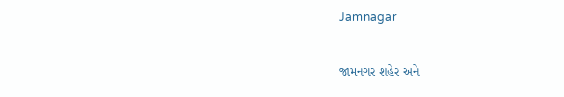Jamnagar

જામનગર શહેર અને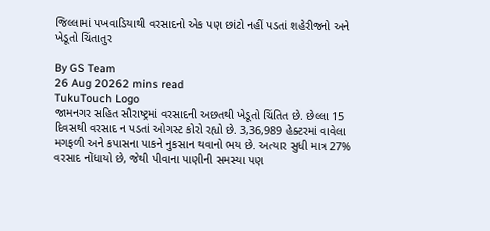જિલ્લામાં પખવાડિયાથી વરસાદનો એક પણ છાંટો નહીં પડતાં શહેરીજનો અને ખેડૂતો ચિંતાતુર

By GS Team
26 Aug 20262 mins read
TukuTouch Logo
જામનગર સહિત સૌરાષ્ટ્રમાં વરસાદની અછતથી ખેડૂતો ચિંતિત છે. છેલ્લા 15 દિવસથી વરસાદ ન પડતાં ઓગસ્ટ કોરો રહ્યો છે. 3,36,989 હેક્ટરમાં વાવેલા મગફળી અને કપાસના પાકને નુકસાન થવાનો ભય છે. અત્યાર સુધી માત્ર 27% વરસાદ નોંધાયો છે, જેથી પીવાના પાણીની સમસ્યા પણ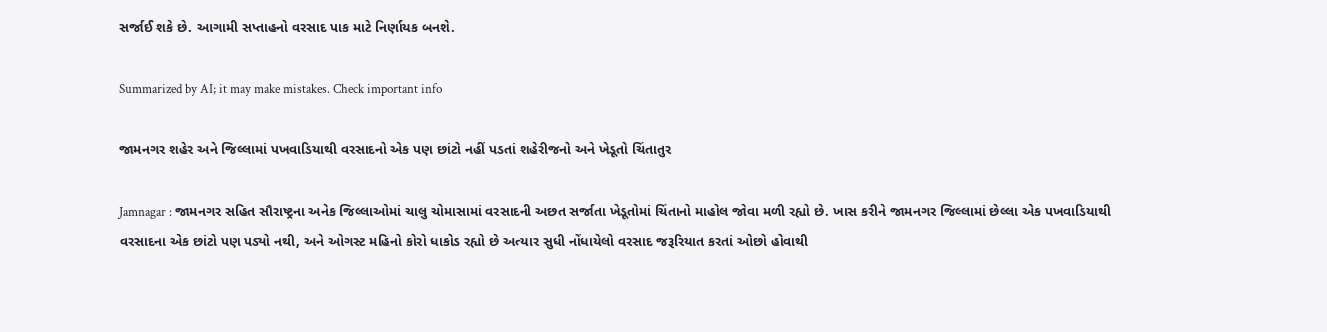સર્જાઈ શકે છે. આગામી સપ્તાહનો વરસાદ પાક માટે નિર્ણાયક બનશે.

Summarized by AI; it may make mistakes. Check important info

જામનગર શહેર અને જિલ્લામાં પખવાડિયાથી વરસાદનો એક પણ છાંટો નહીં પડતાં શહેરીજનો અને ખેડૂતો ચિંતાતુર

Jamnagar : જામનગર સહિત સૌરાષ્ટ્રના અનેક જિલ્લાઓમાં ચાલુ ચોમાસામાં વરસાદની અછત સર્જાતા ખેડૂતોમાં ચિંતાનો માહોલ જોવા મળી રહ્યો છે. ખાસ કરીને જામનગર જિલ્લામાં છેલ્લા એક પખવાડિયાથી વરસાદના એક છાંટો પણ પડ્યો નથી, અને ઓગસ્ટ મહિનો કોરો ધાકોડ રહ્યો છે અત્યાર સુધી નોંધાયેલો વરસાદ જરૂરિયાત કરતાં ઓછો હોવાથી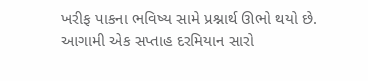ખરીફ પાકના ભવિષ્ય સામે પ્રશ્નાર્થ ઊભો થયો છે. આગામી એક સપ્તાહ દરમિયાન સારો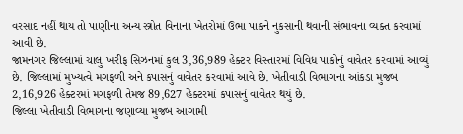વરસાદ નહીં થાય તો પાણીના અન્ય સ્ત્રોત વિનાના ખેતરોમાં ઉભા પાકને નુકસાની થવાની સંભાવના વ્યક્ત કરવામાં આવી છે.
જામનગર જિલ્લામાં ચાલુ ખરીફ સિઝનમાં કુલ 3,36,989 હેક્ટર વિસ્તારમાં વિવિધ પાકોનું વાવેતર કરવામાં આવ્યું છે. જિલ્લામાં મુખ્યત્વે મગફળી અને કપાસનું વાવેતર કરવામાં આવે છે. ખેતીવાડી વિભાગના આંકડા મુજબ 2,16,926 હેક્ટરમાં મગફળી તેમજ 89,627 હેક્ટરમાં કપાસનું વાવેતર થયું છે.
જિલ્લા ખેતીવાડી વિભાગના જણાવ્યા મુજબ આગામી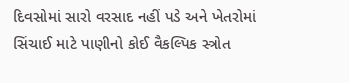દિવસોમાં સારો વરસાદ નહીં પડે અને ખેતરોમાં સિંચાઈ માટે પાણીનો કોઈ વૈકલ્પિક સ્ત્રોત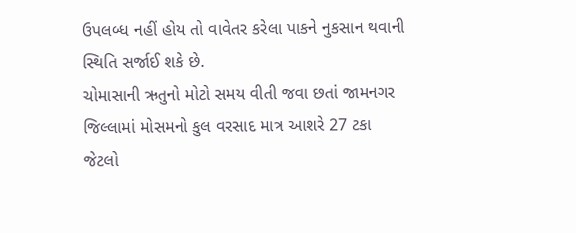ઉપલબ્ધ નહીં હોય તો વાવેતર કરેલા પાકને નુકસાન થવાની સ્થિતિ સર્જાઈ શકે છે.
ચોમાસાની ઋતુનો મોટો સમય વીતી જવા છતાં જામનગર જિલ્લામાં મોસમનો કુલ વરસાદ માત્ર આશરે 27 ટકા જેટલો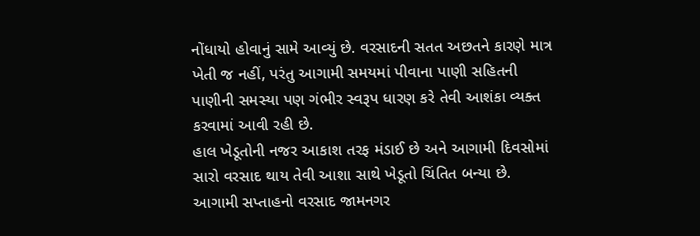નોંધાયો હોવાનું સામે આવ્યું છે. વરસાદની સતત અછતને કારણે માત્ર ખેતી જ નહીં, પરંતુ આગામી સમયમાં પીવાના પાણી સહિતની પાણીની સમસ્યા પણ ગંભીર સ્વરૂપ ધારણ કરે તેવી આશંકા વ્યક્ત કરવામાં આવી રહી છે.
હાલ ખેડૂતોની નજર આકાશ તરફ મંડાઈ છે અને આગામી દિવસોમાં સારો વરસાદ થાય તેવી આશા સાથે ખેડૂતો ચિંતિત બન્યા છે. આગામી સપ્તાહનો વરસાદ જામનગર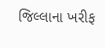જિલ્લાના ખરીફ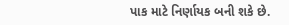પાક માટે નિર્ણાયક બની શકે છે.